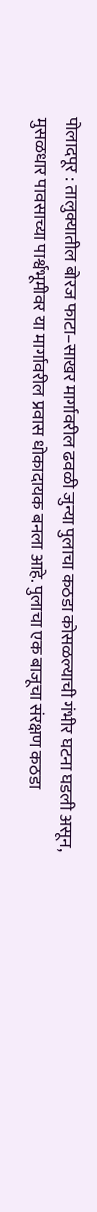पोलादपूर : तालुक्यातील बोरज फाटा–साखर मार्गावरील ढवळी जुन्या पुलाचा कठडा कोसळल्याची गंभीर घटना घडली असून, मुसळधार पावसाच्या पार्श्वभूमीवर या मार्गावरील प्रवास धोकादायक बनला आहे. पुलाचा एक बाजूचा संरक्षण कठडा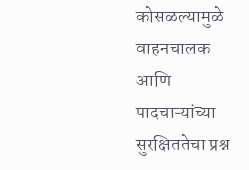कोसळल्यामुळे वाहनचालक आणि पादचाऱ्यांच्या सुरक्षिततेचा प्रश्न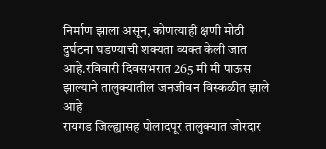निर्माण झाला असून, कोणत्याही क्षणी मोठी दुर्घटना घडण्याची शक्यता व्यक्त केली जात आहे.रविवारी दिवसभरात 265 मी मी पाऊस झाल्याने तालुक्यातील जनजीवन विस्कळीत झाले आहे
रायगड जिल्ह्यासह पोलादपूर तालुक्यात जोरदार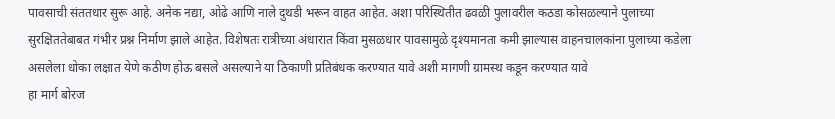पावसाची संततधार सुरू आहे. अनेक नद्या, ओढे आणि नाले दुथडी भरून वाहत आहेत. अशा परिस्थितीत ढवळी पुलावरील कठडा कोसळल्याने पुलाच्या सुरक्षिततेबाबत गंभीर प्रश्न निर्माण झाले आहेत. विशेषतः रात्रीच्या अंधारात किंवा मुसळधार पावसामुळे दृश्यमानता कमी झाल्यास वाहनचालकांना पुलाच्या कडेला असलेला धोका लक्षात येणे कठीण होऊ बसले असल्याने या ठिकाणी प्रतिबंधक करण्यात यावे अशी मागणी ग्रामस्थ कडून करण्यात यावे
हा मार्ग बोरज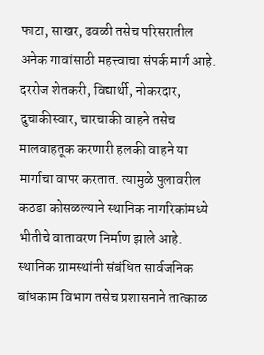फाटा, साखर, ढवळी तसेच परिसरातील अनेक गावांसाठी महत्त्वाचा संपर्क मार्ग आहे. दररोज शेतकरी, विद्यार्थी, नोकरदार, दुचाकीस्वार, चारचाकी वाहने तसेच मालवाहतूक करणारी हलकी वाहने या मार्गाचा वापर करतात. त्यामुळे पुलावरील कठडा कोसळल्याने स्थानिक नागरिकांमध्ये भीतीचे वातावरण निर्माण झाले आहे.
स्थानिक ग्रामस्थांनी संबंधित सार्वजनिक बांधकाम विभाग तसेच प्रशासनाने तात्काळ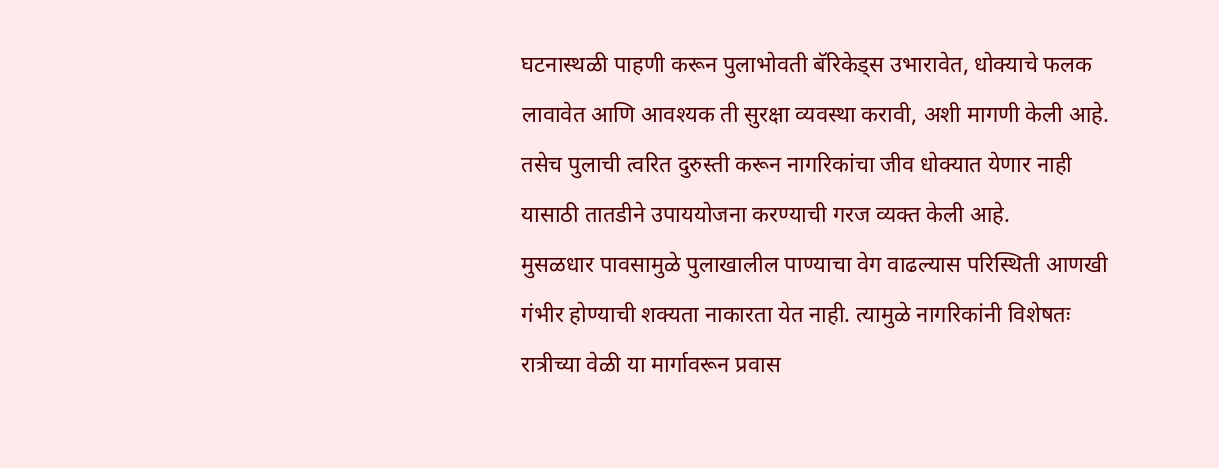घटनास्थळी पाहणी करून पुलाभोवती बॅरिकेड्स उभारावेत, धोक्याचे फलक लावावेत आणि आवश्यक ती सुरक्षा व्यवस्था करावी, अशी मागणी केली आहे. तसेच पुलाची त्वरित दुरुस्ती करून नागरिकांचा जीव धोक्यात येणार नाही यासाठी तातडीने उपाययोजना करण्याची गरज व्यक्त केली आहे.
मुसळधार पावसामुळे पुलाखालील पाण्याचा वेग वाढल्यास परिस्थिती आणखी गंभीर होण्याची शक्यता नाकारता येत नाही. त्यामुळे नागरिकांनी विशेषतः रात्रीच्या वेळी या मार्गावरून प्रवास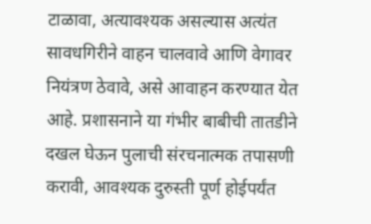टाळावा, अत्यावश्यक असल्यास अत्यंत सावधगिरीने वाहन चालवावे आणि वेगावर नियंत्रण ठेवावे, असे आवाहन करण्यात येत आहे. प्रशासनाने या गंभीर बाबीची तातडीने दखल घेऊन पुलाची संरचनात्मक तपासणी करावी, आवश्यक दुरुस्ती पूर्ण होईपर्यंत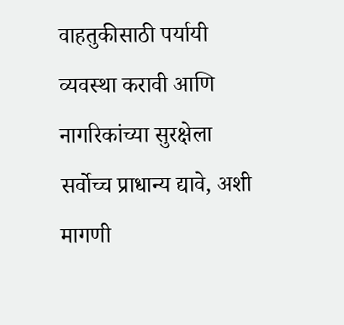वाहतुकीसाठी पर्यायी व्यवस्था करावी आणि नागरिकांच्या सुरक्षेला सर्वोच्च प्राधान्य द्यावे, अशी मागणी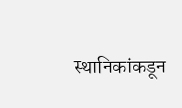स्थानिकांकडून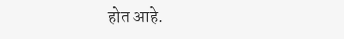होत आहे.